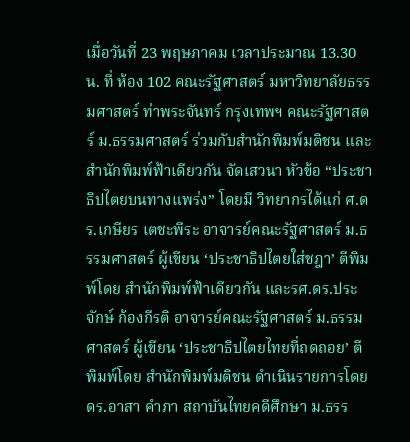เมื่อวันที่ 23 พฤษภาคม เวลาประมาณ 13.30 น. ที่ ห้อง 102 คณะรัฐศาสตร์ มหาวิทยาลัยธรรมศาสตร์ ท่าพระจันทร์ กรุงเทพฯ คณะรัฐศาสตร์ ม.ธรรมศาสตร์ ร่วมกับสำนักพิมพ์มติชน และสำนักพิมพ์ฟ้าเดียวกัน จัดเสวนา หัวข้อ “ประชาธิปไตยบนทางแพร่ง” โดยมี วิทยากรได้แก่ ศ.ดร.เกษียร เตชะพีระ อาจารย์คณะรัฐศาสตร์ ม.ธรรมศาสตร์ ผู้เขียน ‘ประชาธิปไตยใส่ชฎา’ ตีพิมพ์โดย สำนักพิมพ์ฟ้าเดียวกัน และรศ.ดร.ประจักษ์ ก้องกีรติ อาจารย์คณะรัฐศาสตร์ ม.ธรรมศาสตร์ ผู้เขียน ‘ประชาธิปไตยไทยที่ถดถอย’ ตีพิมพ์โดย สำนักพิมพ์มติชน ดำเนินรายการโดย ดร.อาสา คำภา สถาบันไทยคดีศึกษา ม.ธรร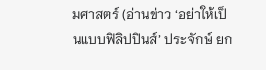มศาสตร์ (อ่านข่าว ‘อย่าให้เป็นแบบฟิลิปปินส์’ ประจักษ์ ยก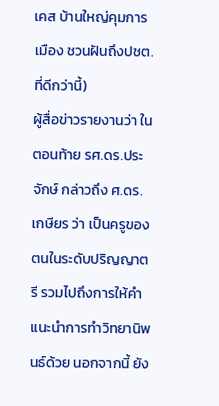เคส บ้านใหญ่คุมการเมือง ชวนฝันถึงปชต.ที่ดีกว่านี้)
ผู้สื่อข่าวรายงานว่า ในตอนท้าย รศ.ดร.ประจักษ์ กล่าวถึง ศ.ดร.เกษียร ว่า เป็นครูของตนในระดับปริญญาตรี รวมไปถึงการให้คำแนะนำการทำวิทยานิพนธ์ด้วย นอกจากนี้ ยัง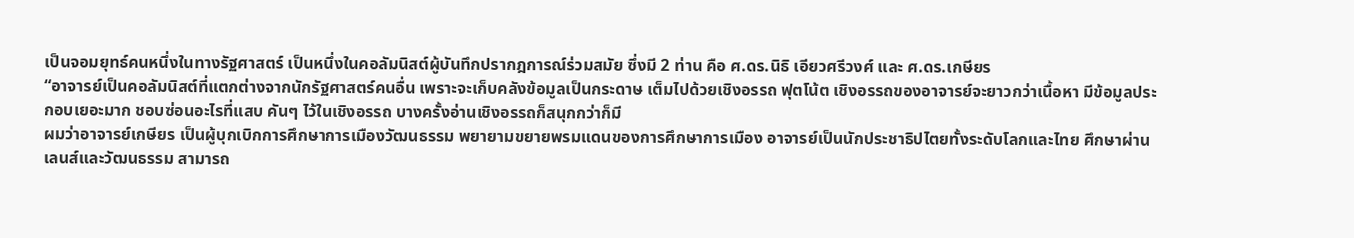เป็นจอมยุทธ์คนหนึ่งในทางรัฐศาสตร์ เป็นหนึ่งในคอลัมนิสต์ผู้บันทึกปรากฎการณ์ร่วมสมัย ซึ่งมี 2 ท่าน คือ ศ.ดร.นิธิ เอียวศรีวงศ์ และ ศ.ดร.เกษียร
“อาจารย์เป็นคอลัมนิสต์ที่แตกต่างจากนักรัฐศาสตร์คนอื่น เพราะจะเก็บคลังข้อมูลเป็นกระดาษ เต็มไปด้วยเชิงอรรถ ฟุตโน้ต เชิงอรรถของอาจารย์จะยาวกว่าเนื้อหา มีข้อมูลประกอบเยอะมาก ชอบซ่อนอะไรที่แสบ คันๆ ไว้ในเชิงอรรถ บางครั้งอ่านเชิงอรรถก็สนุกกว่าก็มี
ผมว่าอาจารย์เกษียร เป็นผู้บุกเบิกการศึกษาการเมืองวัฒนธรรม พยายามขยายพรมแดนของการศึกษาการเมือง อาจารย์เป็นนักประชาธิปไตยทั้งระดับโลกและไทย ศึกษาผ่านเลนส์และวัฒนธรรม สามารถ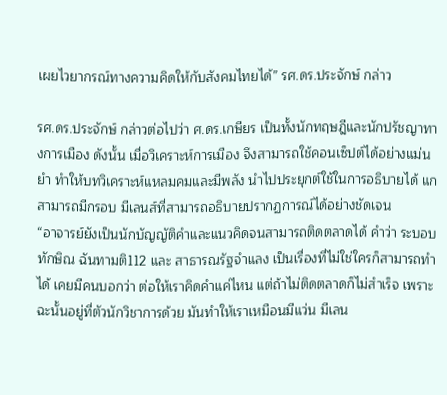เผยไวยากรณ์ทางความคิดให้กับสังคมไทยได้” รศ.ดร.ประจักษ์ กล่าว

รศ.ดร.ประจักษ์ กล่าวต่อไปว่า ศ.ดร.เกษียร เป็นทั้งนักทฤษฎีและนักปรัชญาทางการเมือง ดังนั้น เมื่อวิเคราะห์การเมือง จึงสามารถใช้คอนเซ็ปต์ได้อย่างแม่นยำ ทำให้บทวิเคราะห์แหลมคมและมีพลัง นำไปประยุกต์ใช้ในการอธิบายได้ แกสามารถมีกรอบ มีเลนส์ที่สามารถอธิบายปรากฏการณ์ได้อย่างชัดเจน
“อาจารย์ยังเป็นนักบัญญัติคำและแนวคิดจนสามารถติดตลาดได้ คำว่า ระบอบทักษิณ ฉันทามติ112 และ สาธารณรัฐจำแลง เป็นเรื่องที่ไม่ใช่ใครก็สามารถทำได้ เคยมีคนบอกว่า ต่อให้เราคิดคำแค่ไหน แต่ถ้าไม่ติดตลาดก็ไม่สำเร็จ เพราะฉะนั้นอยู่ที่ตัวนักวิชาการด้วย มันทำให้เราเหมือนมีแว่น มีเลน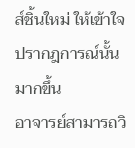ส์ชิ้นใหม่ ให้เข้าใจปรากฎการณ์นั้นมากขึ้น
อาจารย์สามารถวิ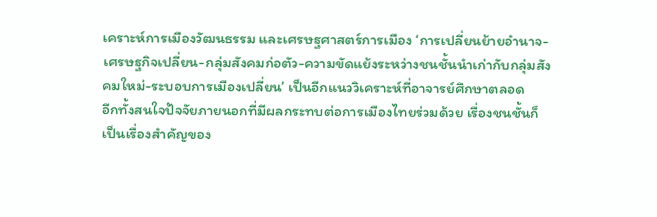เคราะห์การเมืองวัฒนธรรม และเศรษฐศาสตร์การเมือง ‘การเปลี่ยนย้ายอำนาจ-เศรษฐกิจเปลี่ยน-กลุ่มสังคมก่อตัว-ความขัดแย้งระหว่างชนชั้นนำเก่ากับกลุ่มสังคมใหม่-ระบอบการเมืองเปลี่ยน’ เป็นอีกแนววิเคราะห์ที่อาจารย์ศึกษาตลอด
อีกทั้งสนใจปัจจัยภายนอกที่มีผลกระทบต่อการเมืองไทยร่วมด้วย เรื่องชนชั้นก็เป็นเรื่องสำคัญของ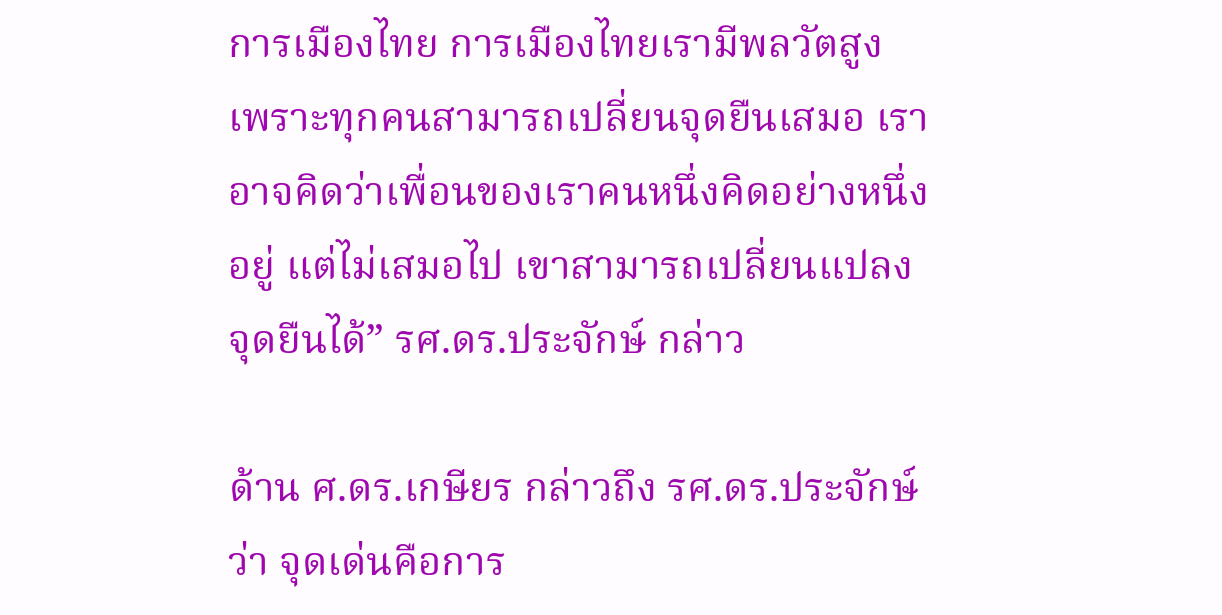การเมืองไทย การเมืองไทยเรามีพลวัตสูง เพราะทุกคนสามารถเปลี่ยนจุดยืนเสมอ เราอาจคิดว่าเพื่อนของเราคนหนึ่งคิดอย่างหนึ่งอยู่ แต่ไม่เสมอไป เขาสามารถเปลี่ยนแปลงจุดยืนได้” รศ.ดร.ประจักษ์ กล่าว

ด้าน ศ.ดร.เกษียร กล่าวถึง รศ.ดร.ประจักษ์ ว่า จุดเด่นคือการ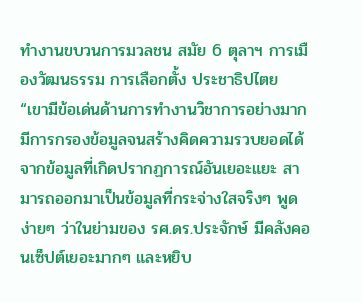ทำงานขบวนการมวลชน สมัย 6 ตุลาฯ การเมืองวัฒนธรรม การเลือกตั้ง ประชาธิปไตย
“เขามีข้อเด่นด้านการทำงานวิชาการอย่างมาก มีการกรองข้อมูลจนสร้างคิดความรวบยอดได้ จากข้อมูลที่เกิดปรากฏการณ์อันเยอะแยะ สามารถออกมาเป็นข้อมูลที่กระจ่างใสจริงๆ พูดง่ายๆ ว่าในย่ามของ รศ.ดร.ประจักษ์ มีคลังคอนเซ็ปต์เยอะมากๆ และหยิบ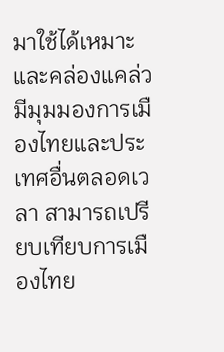มาใช้ได้เหมาะและคล่องแคล่ว มีมุมมองการเมืองไทยและประเทศอื่นตลอดเวลา สามารถเปรียบเทียบการเมืองไทย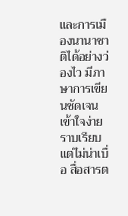และการเมืองนานาชาติได้อย่างว่องไว มีภาษาการเขียนชัดเจนเข้าใจง่าย ราบเรียบแต่ไม่น่าเบื่อ สื่อสารต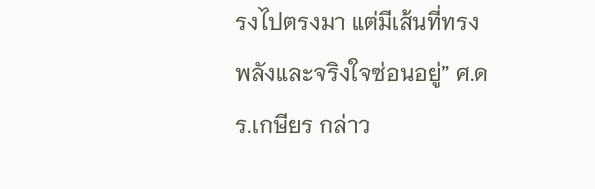รงไปตรงมา แต่มีเส้นที่ทรงพลังและจริงใจซ่อนอยู่” ศ.ดร.เกษียร กล่าว